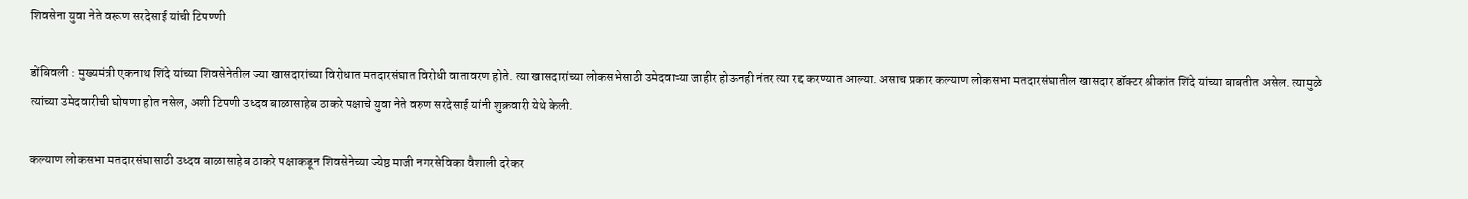शिवसेना युवा नेते वरूण सरदेसाई यांची टिपण्णी

डोंबिवली : मुख्यमंत्री एकनाथ शिंदे यांच्या शिवसेनेतील ज्या खासदारांच्या विरोधात मतदारसंघात विरोधी वातावरण होते. त्या खासदारांच्या लोकसभेसाठी उमेदवाऱ्या जाहीर होऊनही नंतर त्या रद्द करण्यात आल्या. असाच प्रकार कल्याण लोकसभा मतदारसंघातील खासदार डॉक्टर श्रीकांत शिंदे यांच्या बाबतीत असेल. त्यामुळे त्यांच्या उमेदवारीची घोषणा होत नसेल, अशी टिपणी उध्दव बाळासाहेब ठाकरे पक्षाचे युवा नेते वरुण सरदेसाई यांनी शुक्रवारी येथे केली.

कल्याण लोकसभा मतदारसंघासाठी उध्दव बाळासाहेब ठाकरे पक्षाकडून शिवसेनेच्या ज्येष्ठ माजी नगरसेविका वैशाली दरेकर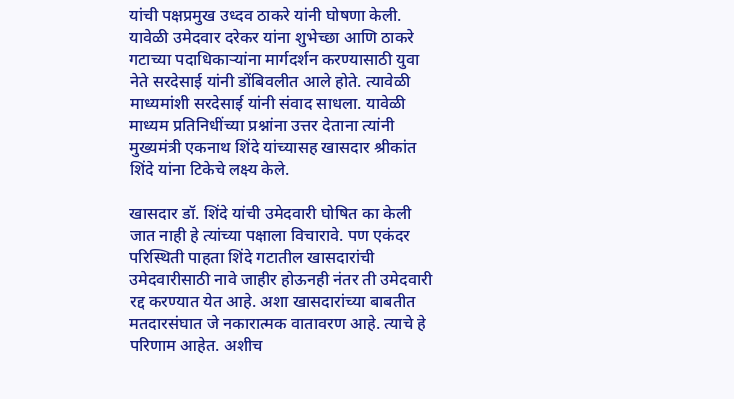यांची पक्षप्रमुख उध्दव ठाकरे यांनी घोषणा केली. यावेळी उमेदवार दरेकर यांना शुभेच्छा आणि ठाकरे गटाच्या पदाधिकाऱ्यांना मार्गदर्शन करण्यासाठी युवा नेते सरदेसाई यांनी डोंबिवलीत आले होते. त्यावेळी माध्यमांशी सरदेसाई यांनी संवाद साधला. यावेळी माध्यम प्रतिनिधींच्या प्रश्नांना उत्तर देताना त्यांनी मुख्यमंत्री एकनाथ शिंदे यांच्यासह खासदार श्रीकांत शिंदे यांना टिकेचे लक्ष्य केले.

खासदार डॉ. शिंदे यांची उमेदवारी घोषित का केली जात नाही हे त्यांच्या पक्षाला विचारावे. पण एकंदर परिस्थिती पाहता शिंदे गटातील खासदारांची उमेदवारीसाठी नावे जाहीर होऊनही नंतर ती उमेदवारी रद्द करण्यात येत आहे. अशा खासदारांच्या बाबतीत मतदारसंघात जे नकारात्मक वातावरण आहे. त्याचे हे परिणाम आहेत. अशीच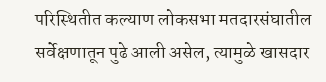परिस्थितीत कल्याण लोकसभा मतदारसंघातील सर्वेक्षणातून पुढे आली असेल, त्यामुळे खासदार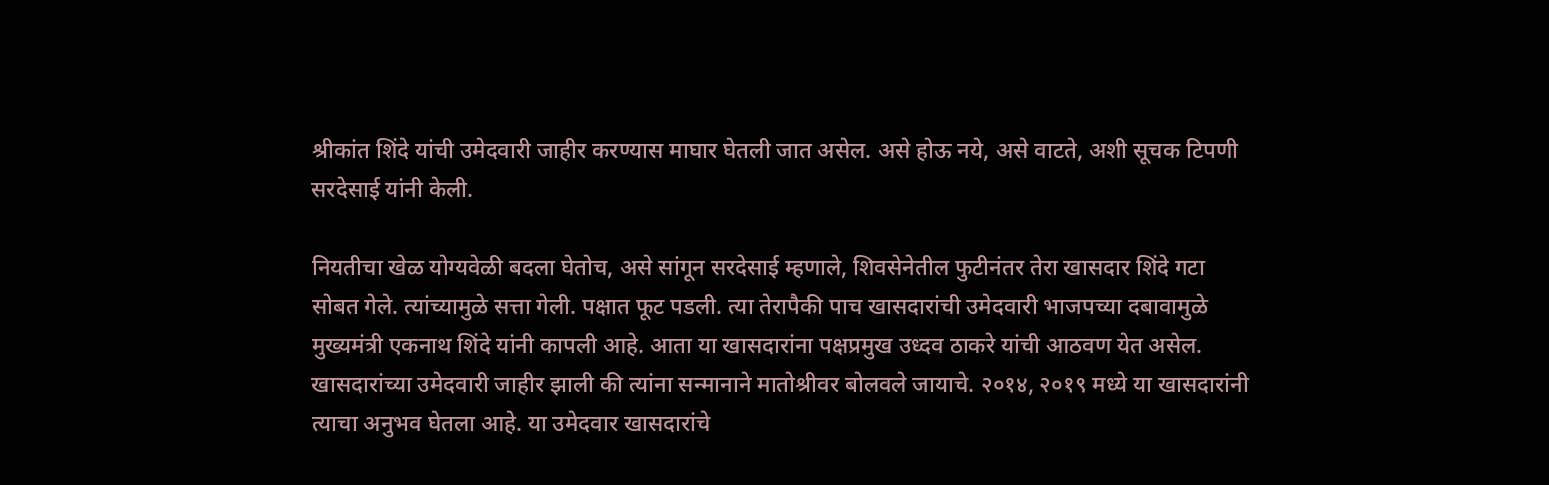श्रीकांत शिंदे यांची उमेदवारी जाहीर करण्यास माघार घेतली जात असेल. असे होऊ नये, असे वाटते, अशी सूचक टिपणी सरदेसाई यांनी केली.

नियतीचा खेळ योग्यवेळी बदला घेतोच, असे सांगून सरदेसाई म्हणाले, शिवसेनेतील फुटीनंतर तेरा खासदार शिंदे गटा सोबत गेले. त्यांच्यामुळे सत्ता गेली. पक्षात फूट पडली. त्या तेरापैकी पाच खासदारांची उमेदवारी भाजपच्या दबावामुळे मुख्यमंत्री एकनाथ शिंदे यांनी कापली आहे. आता या खासदारांना पक्षप्रमुख उध्दव ठाकरे यांची आठवण येत असेल. खासदारांच्या उमेदवारी जाहीर झाली की त्यांना सन्मानाने मातोश्रीवर बोलवले जायाचे. २०१४, २०१९ मध्ये या खासदारांनी त्याचा अनुभव घेतला आहे. या उमेदवार खासदारांचे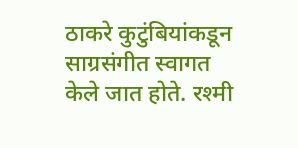ठाकरे कुटुंबियांकडून साग्रसंगीत स्वागत केले जात होते. रश्मी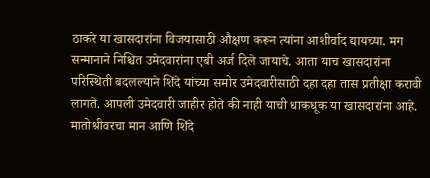ठाकरे या खासदारांना विजयासाठी औक्षण करून त्यांना आशीर्वाद द्यायच्या. मग सन्मानाने निश्चित उमेदवारांना एबी अर्ज दिले जायाचे. आता याच खासदारांना परिस्थिती बदलल्याने शिंदे यांच्या समोर उमेदवारीसाठी दहा दहा तास प्रतीक्षा करावी लागते. आपली उमेदवारी जाहीर होते की नाही याची धाकधूक या खासदारांना आहे. मातोश्रीवरचा मान आणि शिंदे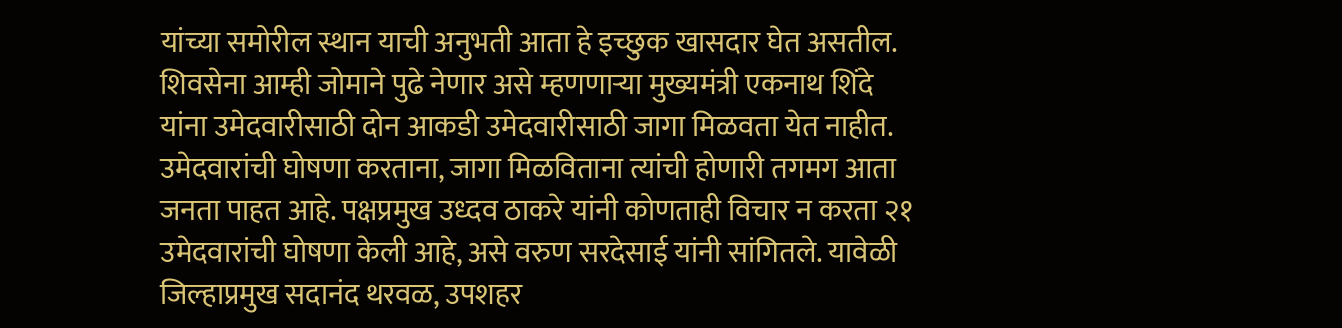यांच्या समोरील स्थान याची अनुभती आता हे इच्छुक खासदार घेत असतील. शिवसेना आम्ही जोमाने पुढे नेणार असे म्हणणाऱ्या मुख्यमंत्री एकनाथ शिंदे यांना उमेदवारीसाठी दोन आकडी उमेदवारीसाठी जागा मिळवता येत नाहीत. उमेदवारांची घोषणा करताना, जागा मिळविताना त्यांची होणारी तगमग आता जनता पाहत आहे. पक्षप्रमुख उध्दव ठाकरे यांनी कोणताही विचार न करता २१ उमेदवारांची घोषणा केली आहे, असे वरुण सरदेसाई यांनी सांगितले. यावेळी जिल्हाप्रमुख सदानंद थरवळ, उपशहर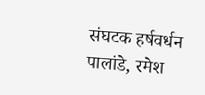संघटक हर्षवर्धन पालांडे, रमेश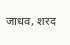जाधव, शरद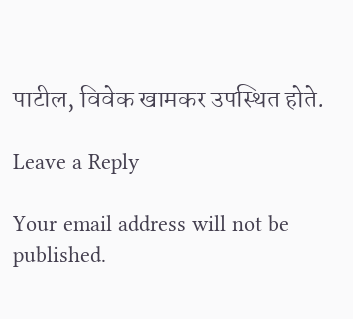पाटील, विवेक खामकर उपस्थित होते.

Leave a Reply

Your email address will not be published.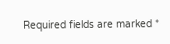Required fields are marked *